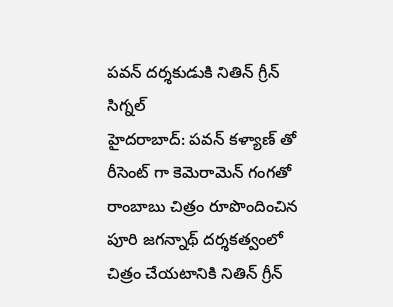పవన్ దర్శకుడుకి నితిన్ గ్రీన్ సిగ్నల్
హైదరాబాద్: పవన్ కళ్యాణ్ తో రీసెంట్ గా కెమెరామెన్ గంగతో రాంబాబు చిత్రం రూపొందించిన పూరి జగన్నాథ్ దర్శకత్వంలో చిత్రం చేయటానికి నితిన్ గ్రీన్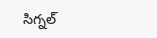సిగ్నల్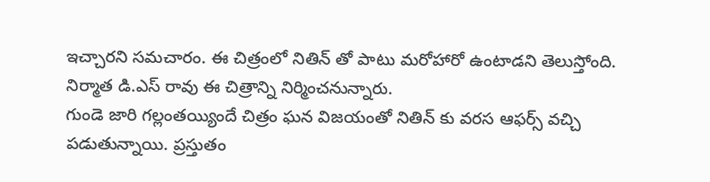ఇచ్చారని సమచారం. ఈ చిత్రంలో నితిన్ తో పాటు మరోహారో ఉంటాడని తెలుస్తోంది. నిర్మాత డి.ఎస్ రావు ఈ చిత్రాన్ని నిర్మించనున్నారు.
గుండె జారి గల్లంతయ్యిందే చిత్రం ఘన విజయంతో నితిన్ కు వరస ఆఫర్స్ వచ్చి పడుతున్నాయి. ప్రస్తుతం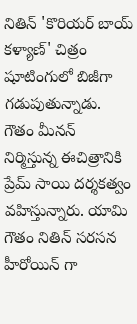నితిన్ 'కొరియర్ బాయ్ కళ్యాణ్' చిత్రం షూటింగులో బిజీగా గడుపుతున్నాడు. గౌతం మీనన్ నిర్మిస్తున్న ఈచిత్రానికి ప్రేమ్ సాయి దర్శకత్వం వహిస్తున్నారు. యామి గౌతం నితిన్ సరసన హీరోయిన్ గా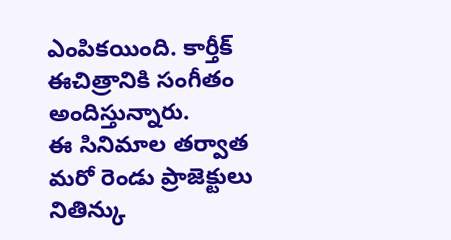ఎంపికయింది. కార్తీక్ ఈచిత్రానికి సంగీతం అందిస్తున్నారు.
ఈ సినిమాల తర్వాత మరో రెండు ప్రాజెక్టులు నితిన్కు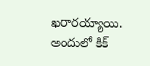ఖరారయ్యాయి. అందులో కిక్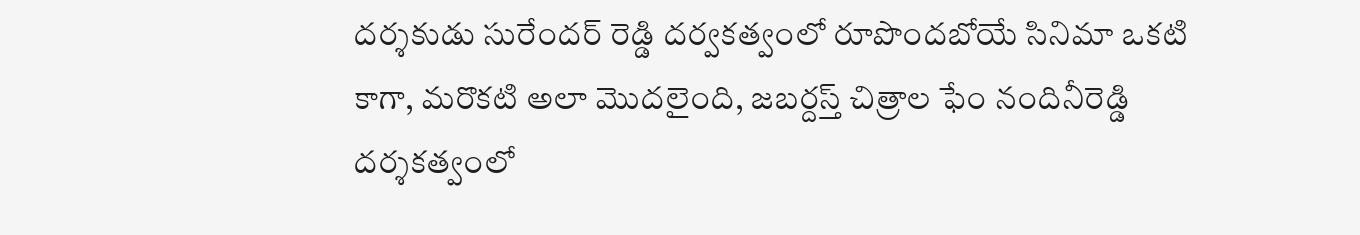దర్శకుడు సురేందర్ రెడ్డి దర్వకత్వంలో రూపొందబోయే సినిమా ఒకటి కాగా, మరొకటి అలా మొదలైంది, జబర్దస్త్ చిత్రాల ఫేం నందినీరెడ్డి దర్శకత్వంలో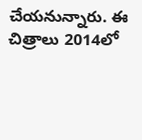చేయనున్నారు. ఈ చిత్రాలు 2014లో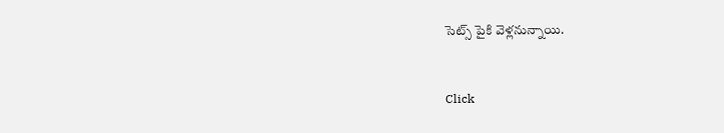సెట్స్ పైకి వెళ్లనున్నాయి.


Click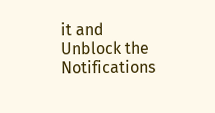it and Unblock the Notifications